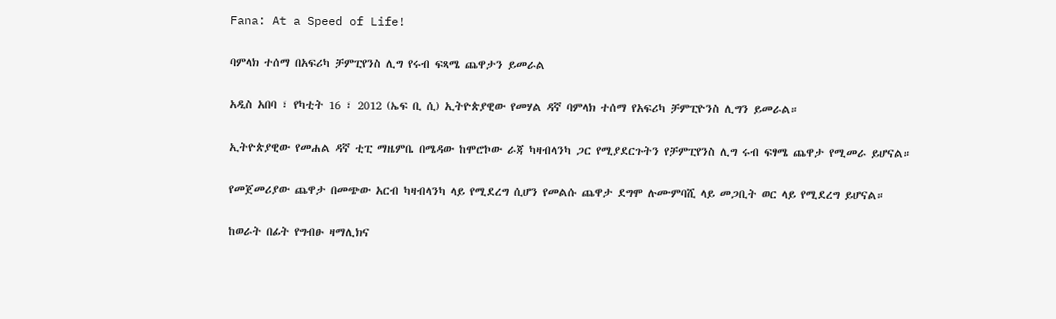Fana: At a Speed of Life!

ባምላክ ተሰማ በአፍሪካ ቻምፒየንስ ሊግ የሩብ ፍጻሜ ጨዋታን ይመራል

አዲስ አበባ ፣ የካቲት 16 ፣ 2012 (ኤፍ ቢ ሲ) ኢትዮጵያዊው የመሃል ዳኛ ባምላክ ተሰማ የአፍሪካ ቻምፒዮንስ ሊግን ይመራል።

ኢትዮጵያዊው የመሐል ዳኛ ቲፒ ማዜምቤ በሜዳው ከሞሮኮው ራጃ ካዛብላንካ ጋር የሚያደርጉትን የቻምፒየንስ ሊግ ሩብ ፍፃሜ ጨዋታ የሚመራ ይሆናል።

የመጀመሪያው ጨዋታ በመጭው አርብ ካዛብላንካ ላይ የሚደረግ ሲሆን የመልሱ ጨዋታ ደግሞ ሉሙምባሺ ላይ መጋቢት ወር ላይ የሚደረግ ይሆናል።

ከወራት በፊት የግብፁ ዛማሊክና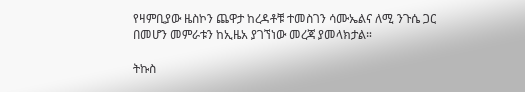የዛምቢያው ዜስኮን ጨዋታ ከረዳቶቹ ተመስገን ሳሙኤልና ለሚ ንጉሴ ጋር በመሆን መምራቱን ከኢዜአ ያገኘነው መረጃ ያመላክታል።

ትኩስ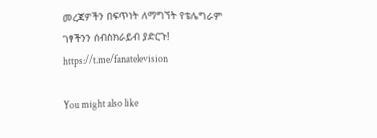መረጃዎችን በፍጥነት ለማግኘት የቴሌግራም ገፃችንን ሰብስክራይብ ያድርጉ!
https://t.me/fanatelevision

You might also like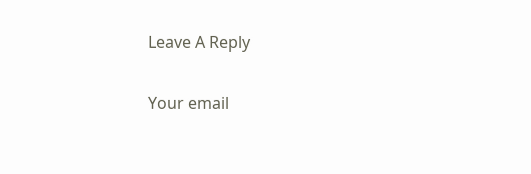Leave A Reply

Your email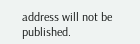address will not be published.